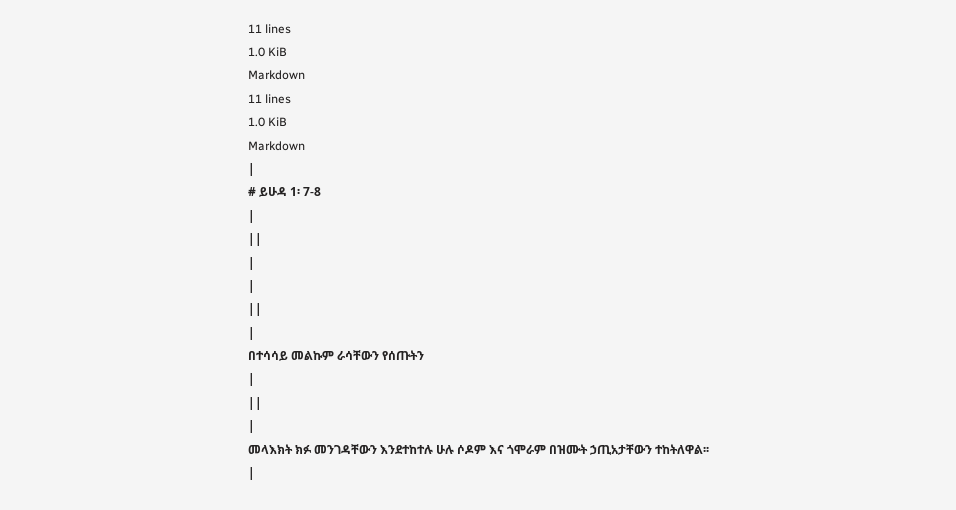11 lines
1.0 KiB
Markdown
11 lines
1.0 KiB
Markdown
|
# ይሁዳ 1፡ 7-8
|
||
|
|
||
|
በተሳሳይ መልኩም ራሳቸውን የሰጡትን
|
||
|
መላእክት ክፉ መንገዳቸውን እንደተከተሉ ሁሉ ሶዶም እና ጎሞራም በዝሙት ኃጢአታቸውን ተከትለዋል፡፡
|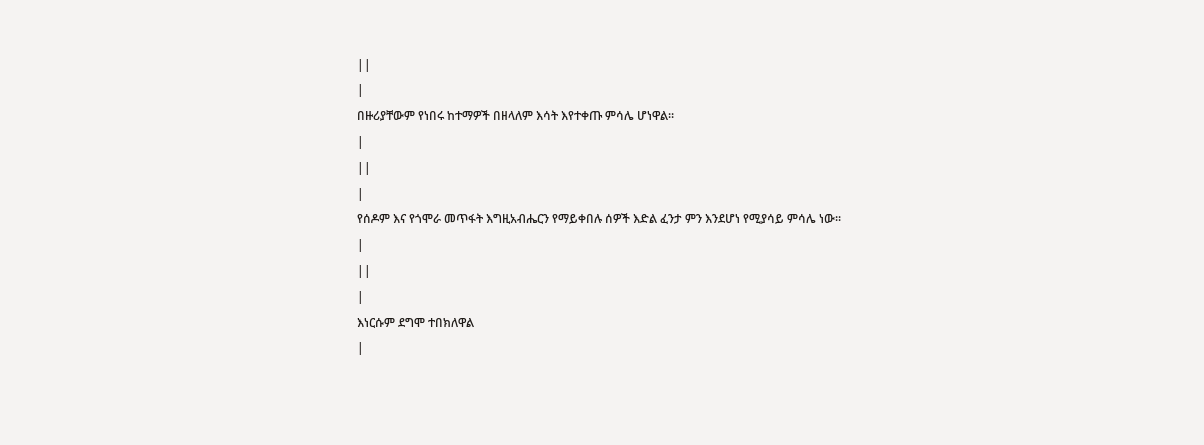||
|
በዙሪያቸውም የነበሩ ከተማዎች በዘላለም እሳት እየተቀጡ ምሳሌ ሆነዋል።
|
||
|
የሰዶም እና የጎሞራ መጥፋት እግዚአብሔርን የማይቀበሉ ሰዎች እድል ፈንታ ምን እንደሆነ የሚያሳይ ምሳሌ ነው፡፡
|
||
|
እነርሱም ደግሞ ተበክለዋል
|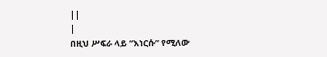||
|
በዚህ ሥፍራ ላይ “እነርሱ” የሚለው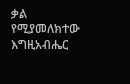ቃል የሚያመለክተው እግዚአብሔር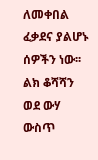ለመቀበል ፈቃደና ያልሆኑ ሰዎችን ነው፡፡ ልክ ቆሻሻን ወደ ውሃ ውስጥ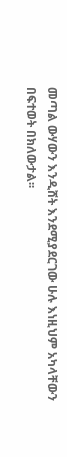መጣል ውሃውን እንዲሸት እንደሚያደርገው ሁሉ እነዚህም አካላቸውን በፍተወት በክለውታል፡፡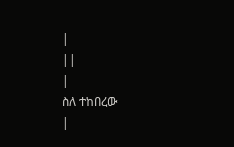|
||
|
ስለ ተከበረው
|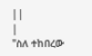||
|
"ስለ ተከበረው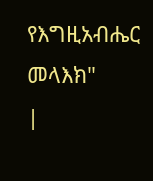የእግዚአብሔር መላእክ"
|